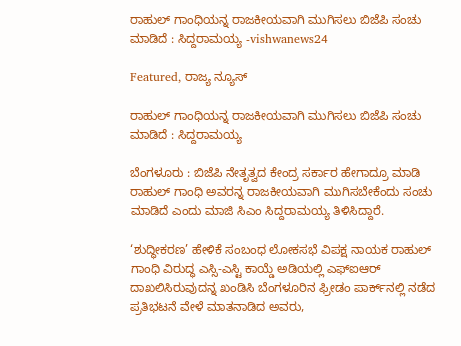ರಾಹುಲ್ ಗಾಂಧಿಯನ್ನ ರಾಜಕೀಯವಾಗಿ ಮುಗಿಸಲು ಬಿಜೆಪಿ ಸಂಚು ಮಾಡಿದೆ : ಸಿದ್ದರಾಮಯ್ಯ -vishwanews24

Featured, ರಾಜ್ಯ ನ್ಯೂಸ್

ರಾಹುಲ್ ಗಾಂಧಿಯನ್ನ ರಾಜಕೀಯವಾಗಿ ಮುಗಿಸಲು ಬಿಜೆಪಿ ಸಂಚು ಮಾಡಿದೆ : ಸಿದ್ದರಾಮಯ್ಯ

ಬೆಂಗಳೂರು : ಬಿಜೆಪಿ ನೇತೃತ್ವದ ಕೇಂದ್ರ ಸರ್ಕಾರ ಹೇಗಾದ್ರೂ ಮಾಡಿ ರಾಹುಲ್ ಗಾಂಧಿ ಅವರನ್ನ ರಾಜಕೀಯವಾಗಿ ಮುಗಿಸಬೇಕೆಂದು ಸಂಚು ಮಾಡಿದೆ ಎಂದು ಮಾಜಿ ಸಿಎಂ ಸಿದ್ದರಾಮಯ್ಯ ತಿಳಿಸಿದ್ದಾರೆ.

‘ಶುದ್ಧೀಕರಣ’ ಹೇಳಿಕೆ ಸಂಬಂಧ ಲೋಕಸಭೆ ವಿಪಕ್ಷ ನಾಯಕ ರಾಹುಲ್ ಗಾಂಧಿ ವಿರುದ್ಧ ಎಸ್ಸಿ-ಎಸ್ಟಿ ಕಾಯ್ಡೆ ಅಡಿಯಲ್ಲಿ ಎಫ್‌ಐಆರ್ ದಾಖಲಿಸಿರುವುದನ್ನ ಖಂಡಿಸಿ ಬೆಂಗಳೂರಿನ ಫ್ರೀಡಂ ಪಾರ್ಕ್‌ನಲ್ಲಿ ನಡೆದ ಪ್ರತಿಭಟನೆ ವೇಳೆ ಮಾತನಾಡಿದ ಅವರು,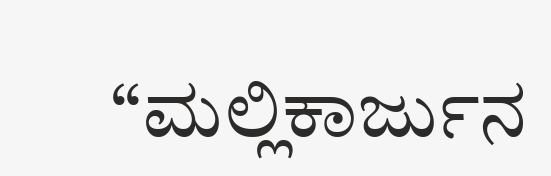“ಮಲ್ಲಿಕಾರ್ಜುನ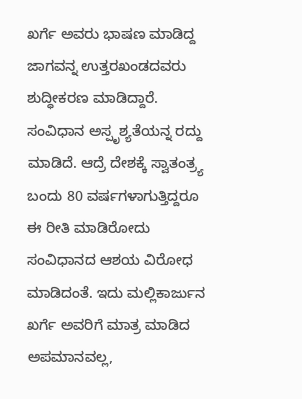ಖರ್ಗೆ ಅವರು ಭಾಷಣ ಮಾಡಿದ್ದ ಜಾಗವನ್ನ ಉತ್ತರಖಂಡದವರು ಶುದ್ಧೀಕರಣ ಮಾಡಿದ್ದಾರೆ. ಸಂವಿಧಾನ ಅಸ್ಪೃಶ್ಯತೆಯನ್ನ ರದ್ದು ಮಾಡಿದೆ. ಆದ್ರೆ ದೇಶಕ್ಕೆ ಸ್ವಾತಂತ್ರ‍್ಯ ಬಂದು 80 ವರ್ಷಗಳಾಗುತ್ತಿದ್ದರೂ ಈ ರೀತಿ ಮಾಡಿರೋದು ಸಂವಿಧಾನದ ಆಶಯ ವಿರೋಧ ಮಾಡಿದಂತೆ. ಇದು ಮಲ್ಲಿಕಾರ್ಜುನ ಖರ್ಗೆ ಅವರಿಗೆ ಮಾತ್ರ ಮಾಡಿದ ಅಪಮಾನವಲ್ಲ,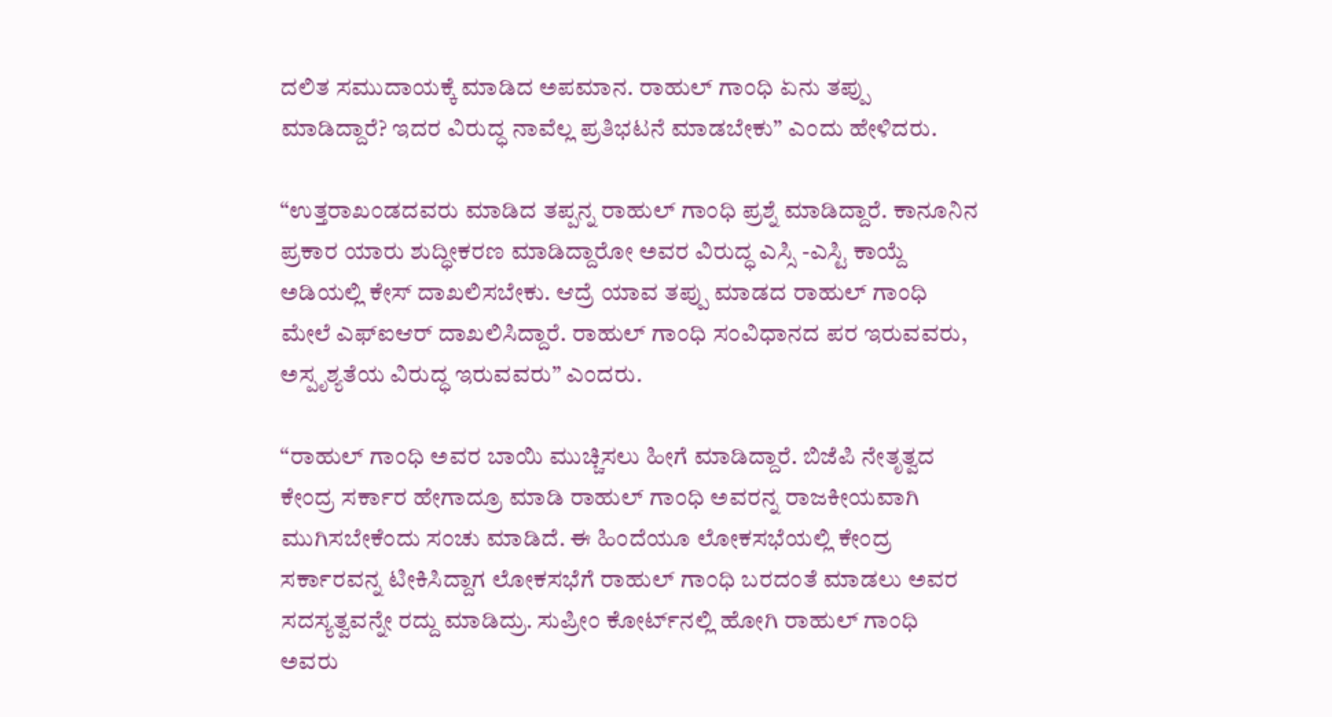ದಲಿತ ಸಮುದಾಯಕ್ಕೆ ಮಾಡಿದ ಅಪಮಾನ. ರಾಹುಲ್ ಗಾಂಧಿ ಏನು ತಪ್ಪು ಮಾಡಿದ್ದಾರೆ? ಇದರ ವಿರುದ್ಧ ನಾವೆಲ್ಲ ಪ್ರತಿಭಟನೆ ಮಾಡಬೇಕು” ಎಂದು ಹೇಳಿದರು.

“ಉತ್ತರಾಖಂಡದವರು ಮಾಡಿದ ತಪ್ಪನ್ನ ರಾಹುಲ್ ಗಾಂಧಿ ಪ್ರಶ್ನೆ ಮಾಡಿದ್ದಾರೆ. ಕಾನೂನಿನ ಪ್ರಕಾರ ಯಾರು ಶುದ್ಧೀಕರಣ ಮಾಡಿದ್ದಾರೋ ಅವರ ವಿರುದ್ಧ ಎಸ್ಸಿ -ಎಸ್ಟಿ ಕಾಯ್ದೆ ಅಡಿಯಲ್ಲಿ ಕೇಸ್ ದಾಖಲಿಸಬೇಕು. ಆದ್ರೆ ಯಾವ ತಪ್ಪು ಮಾಡದ ರಾಹುಲ್ ಗಾಂಧಿ ಮೇಲೆ ಎಫ್‌ಐಆರ್ ದಾಖಲಿಸಿದ್ದಾರೆ. ರಾಹುಲ್ ಗಾಂಧಿ ಸಂವಿಧಾನದ ಪರ ಇರುವವರು, ಅಸ್ಪೃಶ್ಯತೆಯ ವಿರುದ್ಧ ಇರುವವರು” ಎಂದರು.

“ರಾಹುಲ್ ಗಾಂಧಿ ಅವರ ಬಾಯಿ ಮುಚ್ಚಿಸಲು ಹೀಗೆ ಮಾಡಿದ್ದಾರೆ. ಬಿಜೆಪಿ ನೇತೃತ್ವದ ಕೇಂದ್ರ ಸರ್ಕಾರ ಹೇಗಾದ್ರೂ ಮಾಡಿ ರಾಹುಲ್ ಗಾಂಧಿ ಅವರನ್ನ ರಾಜಕೀಯವಾಗಿ ಮುಗಿಸಬೇಕೆಂದು ಸಂಚು ಮಾಡಿದೆ. ಈ ಹಿಂದೆಯೂ ಲೋಕಸಭೆಯಲ್ಲಿ ಕೇಂದ್ರ ಸರ್ಕಾರವನ್ನ ಟೀಕಿಸಿದ್ದಾಗ ಲೋಕಸಭೆಗೆ ರಾಹುಲ್ ಗಾಂಧಿ ಬರದಂತೆ ಮಾಡಲು ಅವರ ಸದಸ್ಯತ್ವವನ್ನೇ ರದ್ದು ಮಾಡಿದ್ರು. ಸುಪ್ರೀಂ ಕೋರ್ಟ್‌ನಲ್ಲಿ ಹೋಗಿ ರಾಹುಲ್ ಗಾಂಧಿ ಅವರು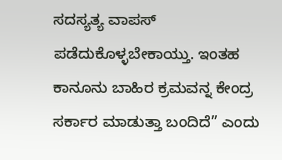ಸದಸ್ಯತ್ಯ ವಾಪಸ್ ಪಡೆದುಕೊಳ್ಳಬೇಕಾಯ್ತು. ಇಂತಹ ಕಾನೂನು ಬಾಹಿರ ಕ್ರಮವನ್ನ ಕೇಂದ್ರ ಸರ್ಕಾರ ಮಾಡುತ್ತಾ ಬಂದಿದೆ” ಎಂದು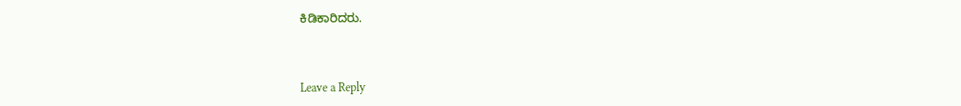ಕಿಡಿಕಾರಿದರು.



Leave a Reply